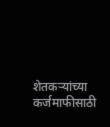शेतकऱ्यांच्या कर्जमाफीसाठी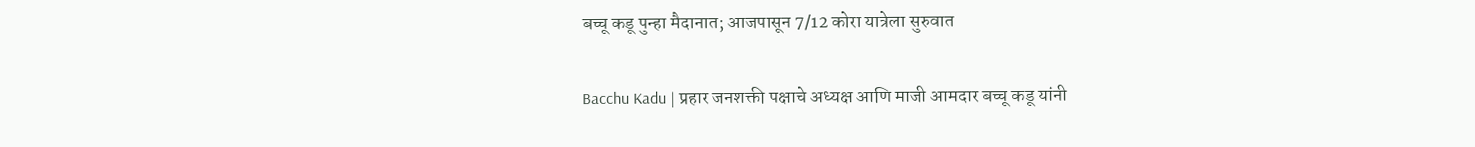बच्चू कडू पुन्हा मैदानात; आजपासून 7/12 कोरा यात्रेला सुरुवात

Bacchu Kadu | प्रहार जनशक्ती पक्षाचे अध्यक्ष आणि माजी आमदार बच्चू कडू यांनी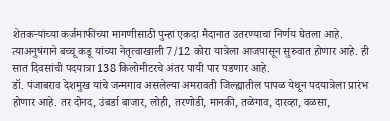शेतकऱ्यांच्या कर्जमाफीच्या मागणीसाठी पुन्हा एकदा मैदानात उतरण्याचा निर्णय घेतला आहे. त्याअनुषंगाने बच्चू कडू यांच्या नेतृत्वाखाली 7/12 कोरा यात्रेला आजपासून सुरुवात होणार आहे. ही सात दिवसांची पदयात्रा 138 किलोमीटरचे अंतर पायी पार पडणार आहे.
डॉ. पंजाबराव देशमुख यांचे जन्मगाव असलेल्या अमरावती जिल्ह्यातील पापळ येथून पदयात्रेला प्रारंभ होणार आहे. तर दोनद, उंबर्डा बाजार, लोही, तरणोडी, मानकी, तळेगाव, दारव्हा, वळसा,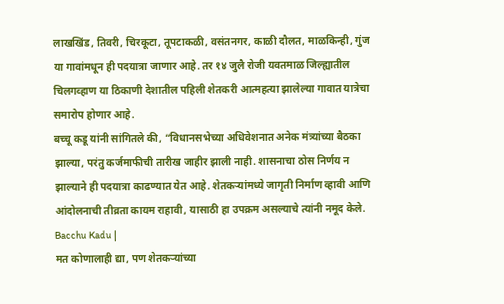लाखखिंड, तिवरी, चिरकूटा, तूपटाकळी, वसंतनगर, काळी दौलत, माळकिन्ही, गुंज या गावांमधून ही पदयात्रा जाणार आहे. तर १४ जुलै रोजी यवतमाळ जिल्ह्यातील चिलगव्हाण या ठिकाणी देशातील पहिली शेतकरी आत्महत्या झालेल्या गावात यात्रेचा समारोप होणार आहे.
बच्चू कडू यांनी सांगितले की, “विधानसभेच्या अधिवेशनात अनेक मंत्र्यांच्या बैठका झाल्या, परंतु कर्जमाफीची तारीख जाहीर झाली नाही. शासनाचा ठोस निर्णय न झाल्याने ही पदयात्रा काढण्यात येत आहे. शेतकऱ्यांमध्ये जागृती निर्माण व्हावी आणि आंदोलनाची तीव्रता कायम राहावी, यासाठी हा उपक्रम असल्याचे त्यांनी नमूद केले. Bacchu Kadu |
मत कोणालाही द्या, पण शेतकऱ्यांच्या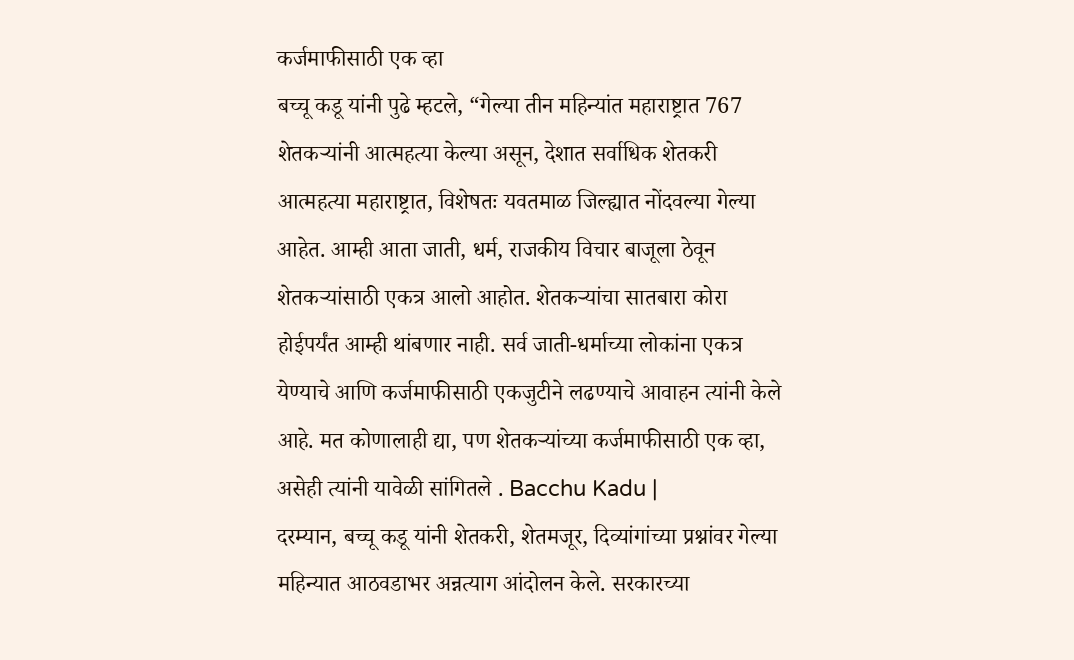कर्जमाफीसाठी एक व्हा
बच्चू कडू यांनी पुढे म्हटले, “गेल्या तीन महिन्यांत महाराष्ट्रात 767 शेतकऱ्यांनी आत्महत्या केल्या असून, देशात सर्वाधिक शेतकरी आत्महत्या महाराष्ट्रात, विशेषतः यवतमाळ जिल्ह्यात नोंदवल्या गेल्या आहेत. आम्ही आता जाती, धर्म, राजकीय विचार बाजूला ठेवून शेतकऱ्यांसाठी एकत्र आलो आहोत. शेतकऱ्यांचा सातबारा कोरा होईपर्यंत आम्ही थांबणार नाही. सर्व जाती-धर्माच्या लोकांना एकत्र येण्याचे आणि कर्जमाफीसाठी एकजुटीने लढण्याचे आवाहन त्यांनी केले आहे. मत कोणालाही द्या, पण शेतकऱ्यांच्या कर्जमाफीसाठी एक व्हा, असेही त्यांनी यावेळी सांगितले . Bacchu Kadu |
दरम्यान, बच्चू कडू यांनी शेतकरी, शेतमजूर, दिव्यांगांच्या प्रश्नांवर गेल्या महिन्यात आठवडाभर अन्नत्याग आंदोलन केले. सरकारच्या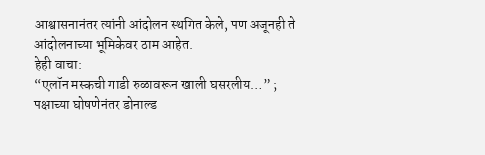आश्वासनानंतर त्यांनी आंदोलन स्थगित केले, पण अजूनही ते आंदोलनाच्या भूमिकेवर ठाम आहेत.
हेही वाचा:
“एलॉन मस्कची गाडी रुळावरून खाली घसरलीय…” ; पक्षाच्या घोषणेनंतर डोनाल्ड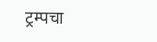ट्रम्पचा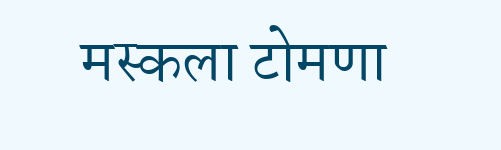मस्कला टोमणा